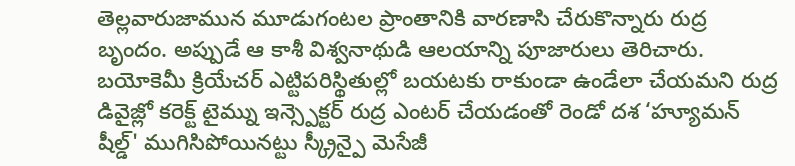తెల్లవారుజామున మూడుగంటల ప్రాంతానికి వారణాసి చేరుకొన్నారు రుద్ర బృందం. అప్పుడే ఆ కాశీ విశ్వనాథుడి ఆలయాన్ని పూజారులు తెరిచారు. బయోకెమీ క్రియేచర్ ఎట్టిపరిస్థితుల్లో బయటకు రాకుండా ఉండేలా చేయమని రుద్ర
డివైజ్లో కరెక్ట్ టైమ్ను ఇన్స్పెక్టర్ రుద్ర ఎంటర్ చేయడంతో రెండో దశ ‘హ్యూమన్ షీల్డ్' ముగిసిపోయినట్టు స్క్రీన్పై మెసేజీ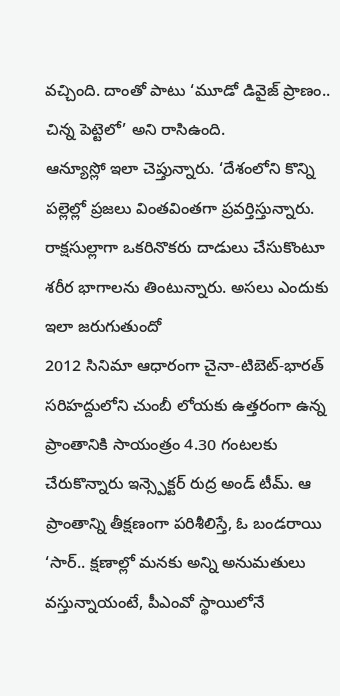వచ్చింది. దాంతో పాటు ‘మూడో డివైజ్ ప్రాణం.. చిన్న పెట్టెలో’ అని రాసిఉంది.
ఆన్యూస్లో ఇలా చెప్తున్నారు. ‘దేశంలోని కొన్ని పల్లెల్లో ప్రజలు వింతవింతగా ప్రవర్తిస్తున్నారు. రాక్షసుల్లాగా ఒకరినొకరు దాడులు చేసుకొంటూ శరీర భాగాలను తింటున్నారు. అసలు ఎందుకు ఇలా జరుగుతుందో
2012 సినిమా ఆధారంగా చైనా-టిబెట్-భారత్ సరిహద్దులోని చుంబీ లోయకు ఉత్తరంగా ఉన్న ప్రాంతానికి సాయంత్రం 4.30 గంటలకు చేరుకొన్నారు ఇన్స్పెక్టర్ రుద్ర అండ్ టీమ్. ఆ ప్రాంతాన్ని తీక్షణంగా పరిశీలిస్తే, ఓ బండరాయి
‘సార్.. క్షణాల్లో మనకు అన్ని అనుమతులు వస్తున్నాయంటే, పీఎంవో స్థాయిలోనే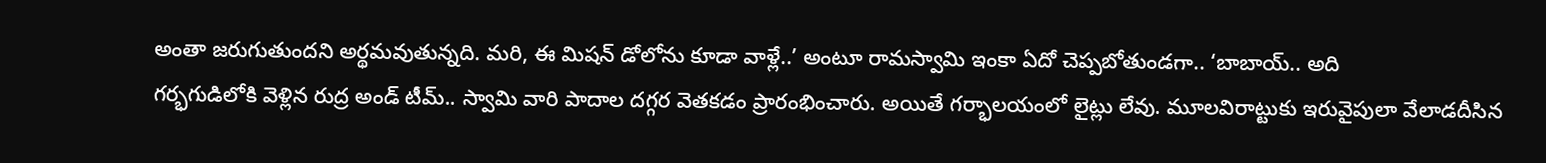అంతా జరుగుతుందని అర్థమవుతున్నది. మరి, ఈ మిషన్ డోలోను కూడా వాళ్లే..’ అంటూ రామస్వామి ఇంకా ఏదో చెప్పబోతుండగా.. ‘బాబాయ్.. అది
గర్భగుడిలోకి వెళ్లిన రుద్ర అండ్ టీమ్.. స్వామి వారి పాదాల దగ్గర వెతకడం ప్రారంభించారు. అయితే గర్భాలయంలో లైట్లు లేవు. మూలవిరాట్టుకు ఇరువైపులా వేలాడదీసిన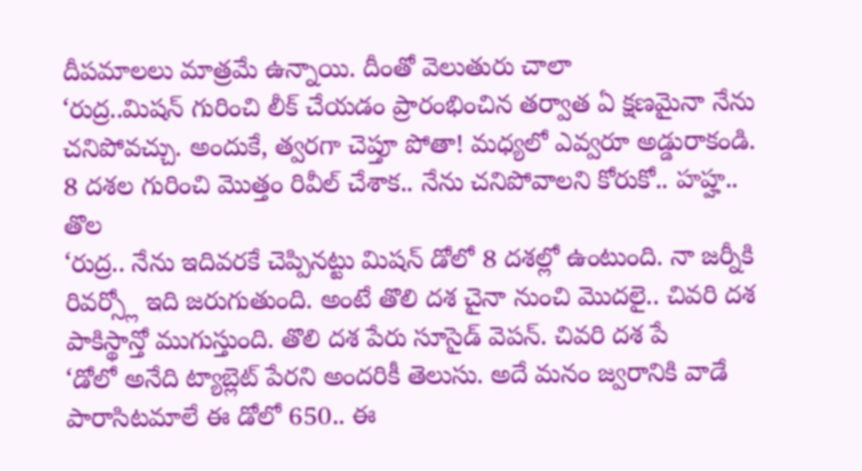దీపమాలలు మాత్రమే ఉన్నాయి. దీంతో వెలుతురు చాలా
‘రుద్ర..మిషన్ గురించి లీక్ చేయడం ప్రారంభించిన తర్వాత ఏ క్షణమైనా నేను చనిపోవచ్చు. అందుకే, త్వరగా చెప్తూ పోతా! మధ్యలో ఎవ్వరూ అడ్డురాకండి. 8 దశల గురించి మొత్తం రివీల్ చేశాక.. నేను చనిపోవాలని కోరుకో.. హహ్హ.. తొల
‘రుద్ర.. నేను ఇదివరకే చెప్పినట్టు మిషన్ డోలో 8 దశల్లో ఉంటుంది. నా జర్నీకి రివర్స్లో ఇది జరుగుతుంది. అంటే తొలి దశ చైనా నుంచి మొదలై.. చివరి దశ పాకిస్థాన్తో ముగుస్తుంది. తొలి దశ పేరు సూసైడ్ వెపన్. చివరి దశ పే
‘డోలో అనేది ట్యాబ్లెట్ పేరని అందరికీ తెలుసు. అదే మనం జ్వరానికి వాడే పారాసిటమాలే ఈ డోలో 650.. ఈ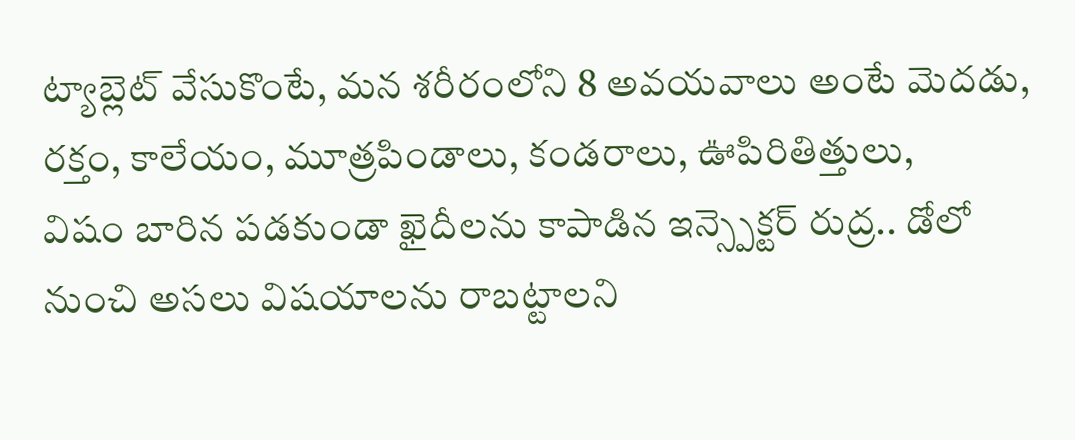ట్యాబ్లెట్ వేసుకొంటే, మన శరీరంలోని 8 అవయవాలు అంటే మెదడు, రక్తం, కాలేయం, మూత్రపిండాలు, కండరాలు, ఊపిరితిత్తులు,
విషం బారిన పడకుండా ఖైదీలను కాపాడిన ఇన్స్పెక్టర్ రుద్ర.. డోలో నుంచి అసలు విషయాలను రాబట్టాలని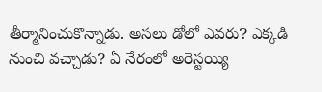తీర్మానించుకొన్నాడు. అసలు డోలో ఎవరు? ఎక్కడి నుంచి వచ్చాడు? ఏ నేరంలో అరెస్టయ్యి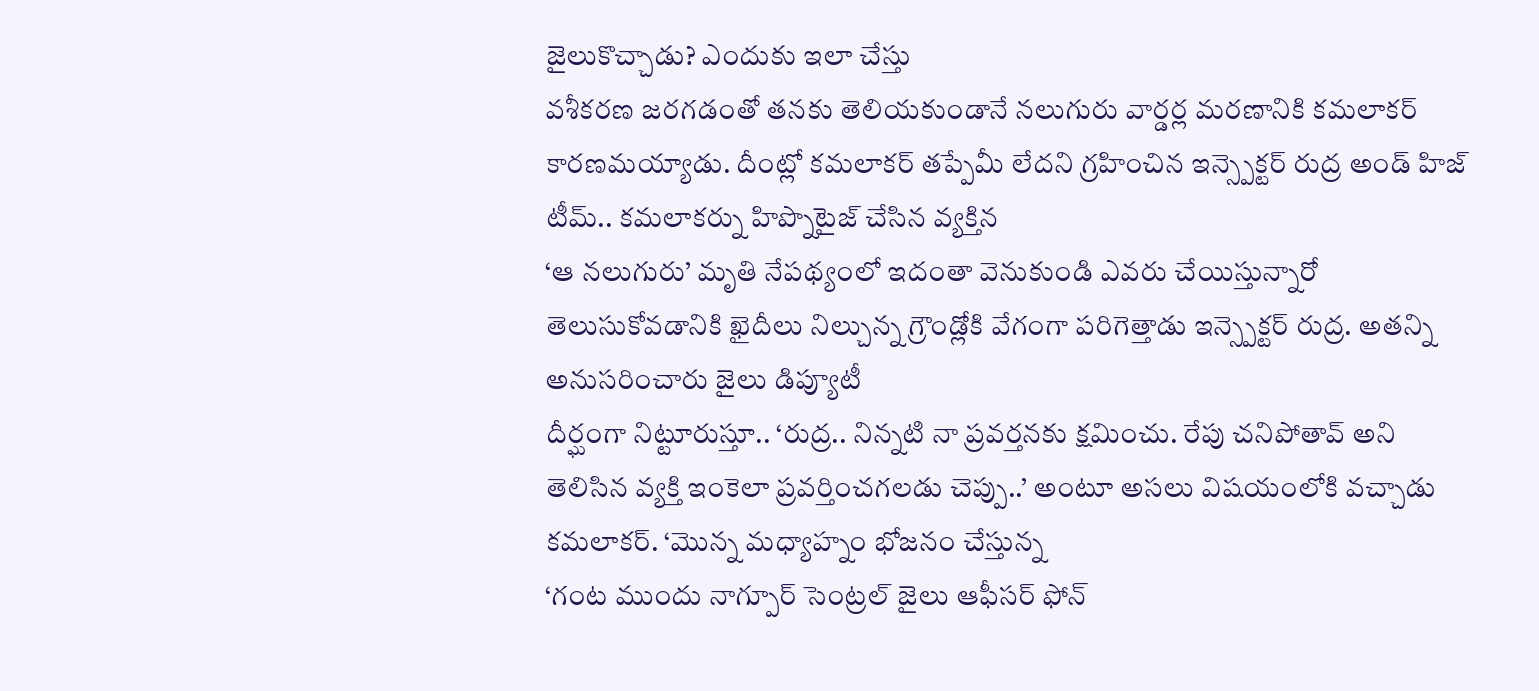జైలుకొచ్చాడు? ఎందుకు ఇలా చేస్తు
వశీకరణ జరగడంతో తనకు తెలియకుండానే నలుగురు వార్డర్ల మరణానికి కమలాకర్ కారణమయ్యాడు. దీంట్లో కమలాకర్ తప్పేమీ లేదని గ్రహించిన ఇన్స్పెక్టర్ రుద్ర అండ్ హిజ్ టీమ్.. కమలాకర్ను హిప్నొటైజ్ చేసిన వ్యక్తిన
‘ఆ నలుగురు’ మృతి నేపథ్యంలో ఇదంతా వెనుకుండి ఎవరు చేయిస్తున్నారో తెలుసుకోవడానికి ఖైదీలు నిల్చున్న గ్రౌండ్లోకి వేగంగా పరిగెత్తాడు ఇన్స్పెక్టర్ రుద్ర. అతన్ని అనుసరించారు జైలు డిప్యూటీ
దీర్ఘంగా నిట్టూరుస్తూ.. ‘రుద్ర.. నిన్నటి నా ప్రవర్తనకు క్షమించు. రేపు చనిపోతావ్ అని తెలిసిన వ్యక్తి ఇంకెలా ప్రవర్తించగలడు చెప్పు..’ అంటూ అసలు విషయంలోకి వచ్చాడు కమలాకర్. ‘మొన్న మధ్యాహ్నం భోజనం చేస్తున్న
‘గంట ముందు నాగ్పూర్ సెంట్రల్ జైలు ఆఫీసర్ ఫోన్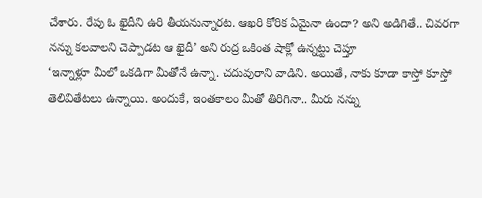చేశారు. రేపు ఓ ఖైదీని ఉరి తీయనున్నారట. ఆఖరి కోరిక ఏమైనా ఉందా? అని అడిగితే.. చివరగా నన్ను కలవాలని చెప్పాడట ఆ ఖైదీ’ అని రుద్ర ఒకింత షాక్లో ఉన్నట్టు చెప్తూ
‘ఇన్నాళ్లూ మీలో ఒకడిగా మీతోనే ఉన్నా. చదువురాని వాడిని. అయితే, నాకు కూడా కాస్తో కూస్తో తెలివితేటలు ఉన్నాయి. అందుకే, ఇంతకాలం మీతో తిరిగినా.. మీరు నన్ను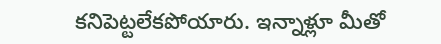కనిపెట్టలేకపోయారు. ఇన్నాళ్లూ మీతో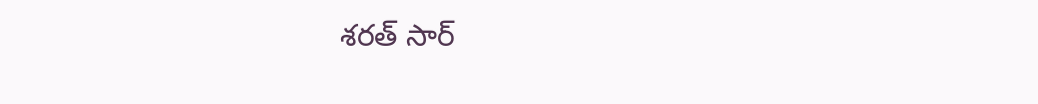శరత్ సార్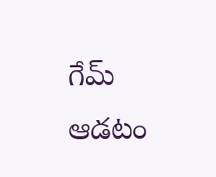గేమ్ ఆడటం